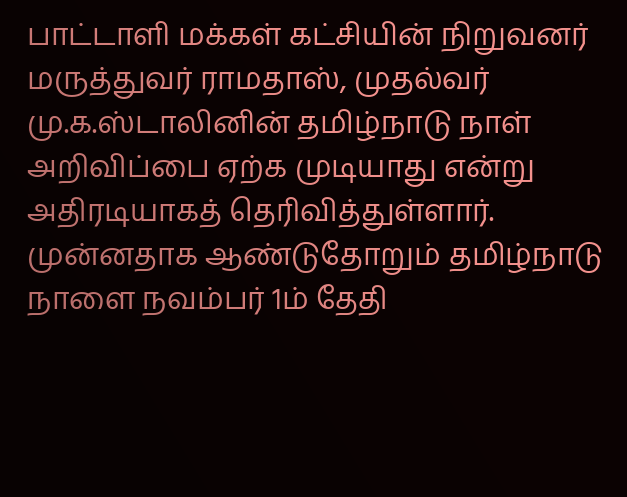பாட்டாளி மக்கள் கட்சியின் நிறுவனர் மருத்துவர் ராமதாஸ், முதல்வர் மு.க.ஸ்டாலினின் தமிழ்நாடு நாள் அறிவிப்பை ஏற்க முடியாது என்று அதிரடியாகத் தெரிவித்துள்ளார்.
முன்னதாக ஆண்டுதோறும் தமிழ்நாடு நாளை நவம்பர் 1ம் தேதி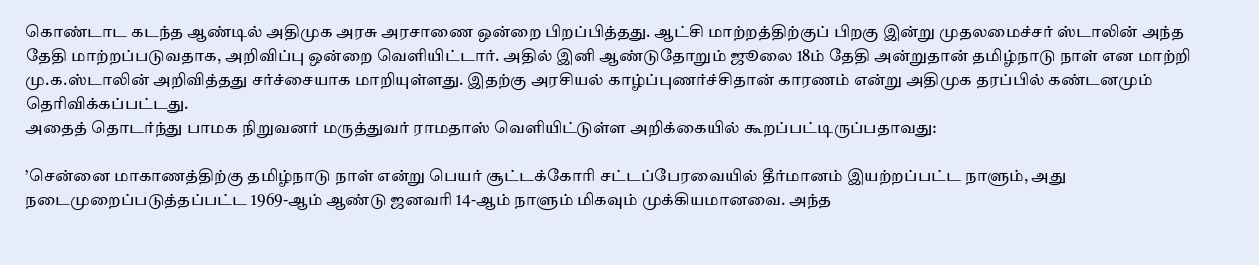கொண்டாட கடந்த ஆண்டில் அதிமுக அரசு அரசாணை ஒன்றை பிறப்பித்தது. ஆட்சி மாற்றத்திற்குப் பிறகு இன்று முதலமைச்சர் ஸ்டாலின் அந்த தேதி மாற்றப்படுவதாக, அறிவிப்பு ஒன்றை வெளியிட்டார். அதில் இனி ஆண்டுதோறும் ஜூலை 18ம் தேதி அன்றுதான் தமிழ்நாடு நாள் என மாற்றி மு.க.ஸ்டாலின் அறிவித்தது சர்ச்சையாக மாறியுள்ளது. இதற்கு அரசியல் காழ்ப்புணர்ச்சிதான் காரணம் என்று அதிமுக தரப்பில் கண்டனமும் தெரிவிக்கப்பட்டது.
அதைத் தொடர்ந்து பாமக நிறுவனர் மருத்துவர் ராமதாஸ் வெளியிட்டுள்ள அறிக்கையில் கூறப்பட்டிருப்பதாவது:

’சென்னை மாகாணத்திற்கு தமிழ்நாடு நாள் என்று பெயர் சூட்டக்கோரி சட்டப்பேரவையில் தீர்மானம் இயற்றப்பட்ட நாளும், அது நடைமுறைப்படுத்தப்பட்ட 1969-ஆம் ஆண்டு ஜனவரி 14-ஆம் நாளும் மிகவும் முக்கியமானவை. அந்த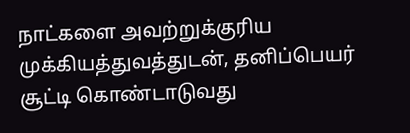நாட்களை அவற்றுக்குரிய முக்கியத்துவத்துடன், தனிப்பெயர் சூட்டி கொண்டாடுவது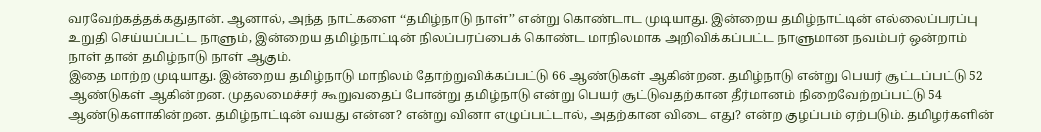வரவேற்கத்தக்கதுதான். ஆனால், அந்த நாட்களை ‘‘தமிழ்நாடு நாள்’’ என்று கொண்டாட முடியாது. இன்றைய தமிழ்நாட்டின் எல்லைப்பரப்பு உறுதி செய்யப்பட்ட நாளும், இன்றைய தமிழ்நாட்டின் நிலப்பரப்பைக் கொண்ட மாநிலமாக அறிவிக்கப்பட்ட நாளுமான நவம்பர் ஒன்றாம் நாள் தான் தமிழ்நாடு நாள் ஆகும்.
இதை மாற்ற முடியாது. இன்றைய தமிழ்நாடு மாநிலம் தோற்றுவிக்கப்பட்டு 66 ஆண்டுகள் ஆகின்றன. தமிழ்நாடு என்று பெயர் சூட்டப்பட்டு 52 ஆண்டுகள் ஆகின்றன. முதலமைச்சர் கூறுவதைப் போன்று தமிழ்நாடு என்று பெயர் சூட்டுவதற்கான தீர்மானம் நிறைவேற்றப்பட்டு 54 ஆண்டுகளாகின்றன. தமிழ்நாட்டின் வயது என்ன? என்று வினா எழுப்பட்டால், அதற்கான விடை எது? என்ற குழப்பம் ஏற்படும். தமிழர்களின்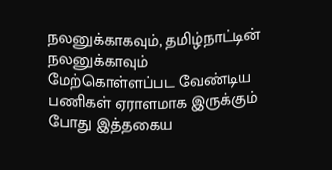நலனுக்காகவும், தமிழ்நாட்டின் நலனுக்காவும் மேற்கொள்ளப்பட வேண்டிய பணிகள் ஏராளமாக இருக்கும் போது இத்தகைய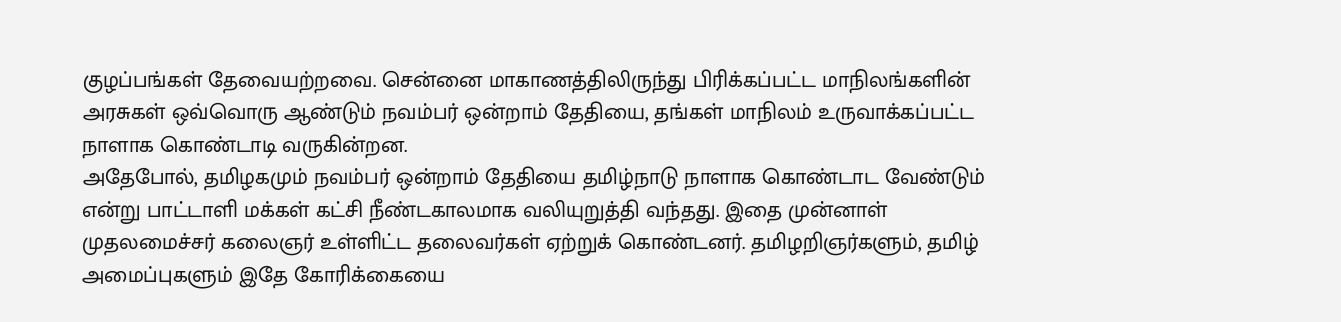குழப்பங்கள் தேவையற்றவை. சென்னை மாகாணத்திலிருந்து பிரிக்கப்பட்ட மாநிலங்களின் அரசுகள் ஒவ்வொரு ஆண்டும் நவம்பர் ஒன்றாம் தேதியை, தங்கள் மாநிலம் உருவாக்கப்பட்ட நாளாக கொண்டாடி வருகின்றன.
அதேபோல், தமிழகமும் நவம்பர் ஒன்றாம் தேதியை தமிழ்நாடு நாளாக கொண்டாட வேண்டும் என்று பாட்டாளி மக்கள் கட்சி நீண்டகாலமாக வலியுறுத்தி வந்தது. இதை முன்னாள் முதலமைச்சர் கலைஞர் உள்ளிட்ட தலைவர்கள் ஏற்றுக் கொண்டனர். தமிழறிஞர்களும், தமிழ் அமைப்புகளும் இதே கோரிக்கையை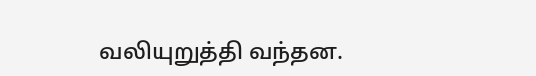வலியுறுத்தி வந்தன.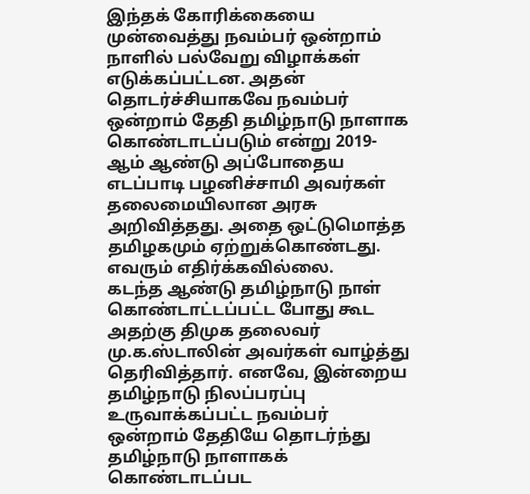இந்தக் கோரிக்கையை முன்வைத்து நவம்பர் ஒன்றாம் நாளில் பல்வேறு விழாக்கள் எடுக்கப்பட்டன. அதன் தொடர்ச்சியாகவே நவம்பர் ஒன்றாம் தேதி தமிழ்நாடு நாளாக கொண்டாடப்படும் என்று 2019-ஆம் ஆண்டு அப்போதைய எடப்பாடி பழனிச்சாமி அவர்கள் தலைமையிலான அரசு அறிவித்தது. அதை ஒட்டுமொத்த தமிழகமும் ஏற்றுக்கொண்டது. எவரும் எதிர்க்கவில்லை.
கடந்த ஆண்டு தமிழ்நாடு நாள் கொண்டாட்டப்பட்ட போது கூட அதற்கு திமுக தலைவர் மு.க.ஸ்டாலின் அவர்கள் வாழ்த்து தெரிவித்தார். எனவே, இன்றைய தமிழ்நாடு நிலப்பரப்பு உருவாக்கப்பட்ட நவம்பர் ஒன்றாம் தேதியே தொடர்ந்து தமிழ்நாடு நாளாகக் கொண்டாடப்பட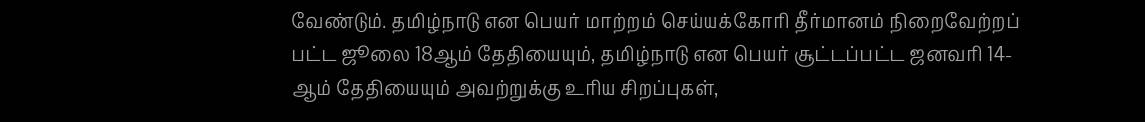வேண்டும். தமிழ்நாடு என பெயர் மாற்றம் செய்யக்கோரி தீர்மானம் நிறைவேற்றப் பட்ட ஜூலை 18ஆம் தேதியையும், தமிழ்நாடு என பெயர் சூட்டப்பட்ட ஜனவரி 14-ஆம் தேதியையும் அவற்றுக்கு உரிய சிறப்புகள்,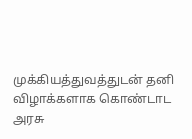முக்கியத்துவத்துடன் தனி விழாக்களாக கொண்டாட அரசு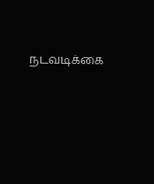நடவடிக்கை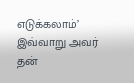எடுக்கலாம்’
இவ்வாறு அவர் தன்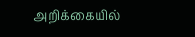அறிக்கையில்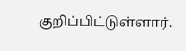குறிப்பிட்டுள்ளார்.